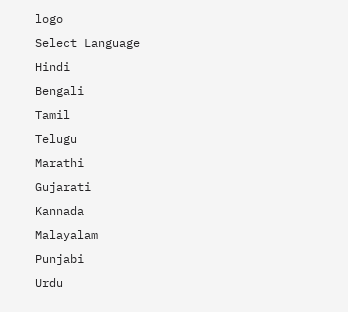logo
Select Language
Hindi
Bengali
Tamil
Telugu
Marathi
Gujarati
Kannada
Malayalam
Punjabi
Urdu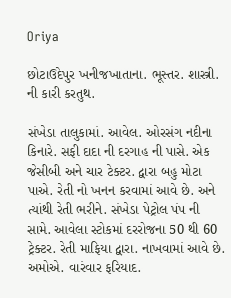Oriya

છોટાઉદેપુર ખનીજખાતાના. ભૂસ્તર. શાસ્ત્રી. ની કારી કરતુથ.

સંખેડા તાલુકામાં. આવેલ. ઓરસંગ નદીના કિનારે. સફી દાદા ની દરગાહ ની પાસે. એક જેસીબી અને ચાર ટેક્ટર. દ્વારા બહુ મોટા પાએ. રેતી નો ખનન કરવામાં આવે છે. અને ત્યાંથી રેતી ભરીને. સંખેડા પેટ્રોલ પંપ ની સામે. આવેલા સ્ટોકમાં દરરોજના 50 થી 60 ટ્રેક્ટર. રેતી માફિયા દ્વારા. નાખવામાં આવે છે. અમોએ. વારંવાર ફરિયાદ.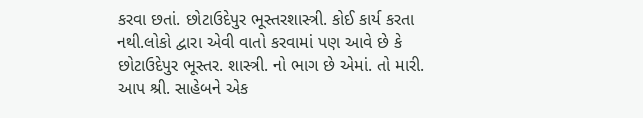કરવા છતાં. છોટાઉદેપુર ભૂસ્તરશાસ્ત્રી. કોઈ કાર્ય કરતા નથી.લોકો દ્વારા એવી વાતો કરવામાં પણ આવે છે કે છોટાઉદેપુર ભૂસ્તર. શાસ્ત્રી. નો ભાગ છે એમાં. તો મારી. આપ શ્રી. સાહેબને એક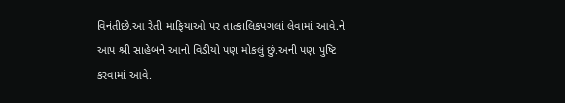વિનંતીછે.આ રેતી માફિયાઓ પર તાત્કાલિકપગલાં લેવામાં આવે.ને આપ શ્રી સાહેબને આનો વિડીયો પણ મોકલું છું.અની પણ પુષ્ટિ કરવામાં આવે.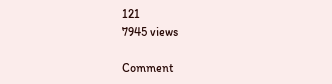121
7945 views

Comment